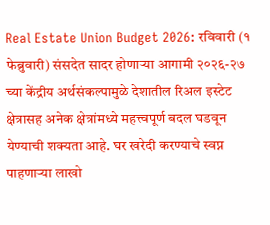Real Estate Union Budget 2026: रविवारी (१ फेब्रुवारी) संसदेत सादर होणाऱ्या आगामी २०२६-२७ च्या केंद्रीय अर्थसंकल्पामुळे देशातील रिअल इस्टेट क्षेत्रासह अनेक क्षेत्रांमध्ये महत्त्वपूर्ण बदल घडवून येण्याची शक्यता आहे. घर खरेदी करण्याचे स्वप्न पाहणाऱ्या लाखो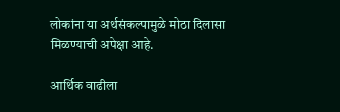लोकांना या अर्थसंकल्पामुळे मोठा दिलासा मिळण्याची अपेक्षा आहे.

आर्थिक वाढीला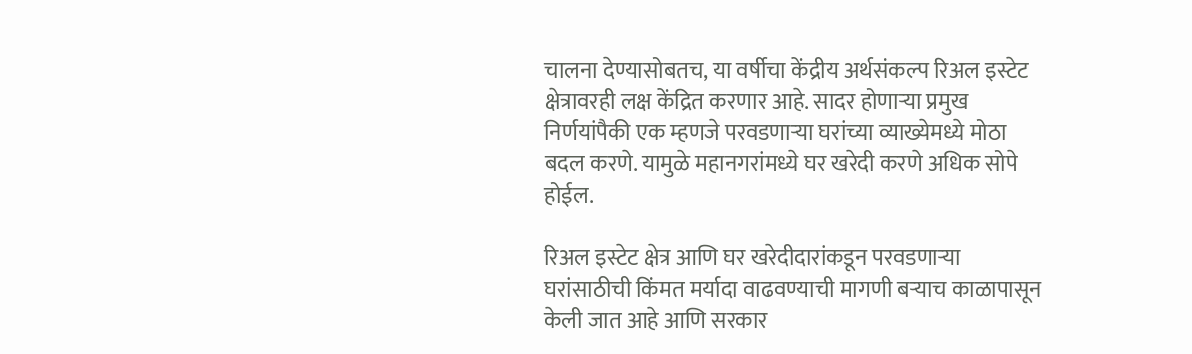चालना देण्यासोबतच, या वर्षीचा केंद्रीय अर्थसंकल्प रिअल इस्टेट क्षेत्रावरही लक्ष केंद्रित करणार आहे. सादर होणाऱ्या प्रमुख निर्णयांपैकी एक म्हणजे परवडणाऱ्या घरांच्या व्याख्येमध्ये मोठा बदल करणे. यामुळे महानगरांमध्ये घर खरेदी करणे अधिक सोपे होईल.

रिअल इस्टेट क्षेत्र आणि घर खरेदीदारांकडून परवडणाऱ्या घरांसाठीची किंमत मर्यादा वाढवण्याची मागणी बऱ्याच काळापासून केली जात आहे आणि सरकार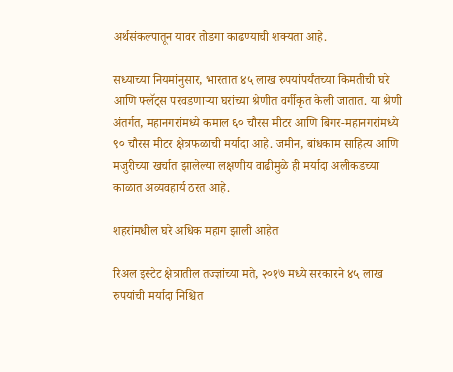अर्थसंकल्पातून यावर तोडगा काढण्याची शक्यता आहे.

सध्याच्या नियमांनुसार, भारतात ४५ लाख रुपयांपर्यंतच्या किमतीची घरे आणि फ्लॅट्स परवडणाऱ्या घरांच्या श्रेणीत वर्गीकृत केली जातात. या श्रेणी अंतर्गत, महानगरांमध्ये कमाल ६० चौरस मीटर आणि बिगर-महानगरांमध्ये ९० चौरस मीटर क्षेत्रफळाची मर्यादा आहे. जमीन, बांधकाम साहित्य आणि मजुरीच्या खर्चात झालेल्या लक्षणीय वाढीमुळे ही मर्यादा अलीकडच्या काळात अव्यवहार्य ठरत आहे.

शहरांमधील घरे अधिक महाग झाली आहेत

रिअल इस्टेट क्षेत्रातील तज्ज्ञांच्या मते, २०१७ मध्ये सरकारने ४५ लाख रुपयांची मर्यादा निश्चित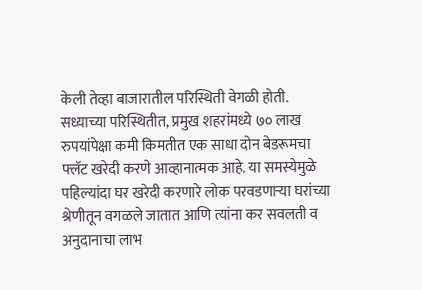केली तेव्हा बाजारातील परिस्थिती वेगळी होती. सध्याच्या परिस्थितीत, प्रमुख शहरांमध्ये ७० लाख रुपयांपेक्षा कमी किमतीत एक साधा दोन बेडरूमचा फ्लॅट खरेदी करणे आव्हानात्मक आहे. या समस्येमुळे पहिल्यांदा घर खरेदी करणारे लोक परवडणाऱ्या घरांच्या श्रेणीतून वगळले जातात आणि त्यांना कर सवलती व अनुदानाचा लाभ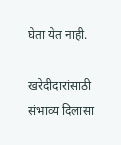घेता येत नाही.

खरेदीदारांसाठी संभाव्य दिलासा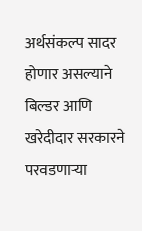अर्थसंकल्प सादर होणार असल्याने बिल्डर आणि खरेदीदार सरकारने परवडणाऱ्या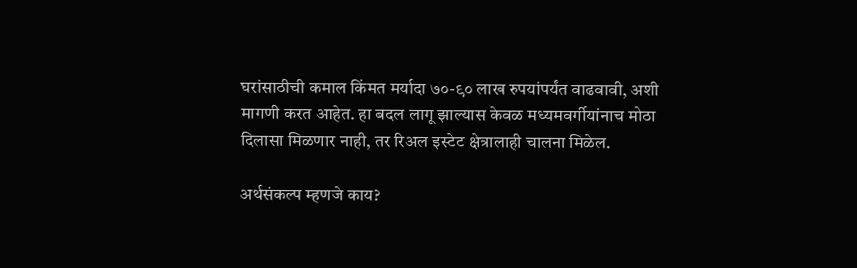घरांसाठीची कमाल किंमत मर्यादा ७०-९० लाख रुपयांपर्यंत वाढवावी, अशी मागणी करत आहेत. हा बदल लागू झाल्यास केवळ मध्यमवर्गीयांनाच मोठा दिलासा मिळणार नाही, तर रिअल इस्टेट क्षेत्रालाही चालना मिळेल.

अर्थसंकल्प म्हणजे काय?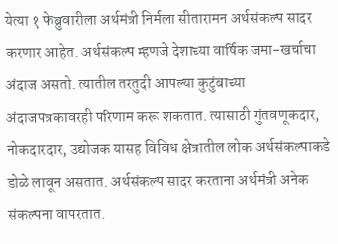येत्या १ फेब्रुवारीला अर्थमंत्री निर्मला सीतारामन अर्थसंकल्प सादर करणार आहेत. अर्थसंकल्प म्हणजे देशाच्या वार्षिक जमा-खर्चाचा अंदाज असतो. त्यातील तरतुदी आपल्या कुटुंबाच्या अंदाजपत्रकावरही परिणाम करू शकतात. त्यासाठी गुंतवणूकदार, नोकदारदार, उद्योजक यासह विविध क्षेत्रातील लोक अर्थसंकल्पाकडे डोळे लावून असतात. अर्थसंकल्प सादर करताना अर्थमंत्री अनेक संकल्पना वापरतात.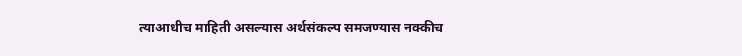त्याआधीच माहिती असल्यास अर्थसंकल्प समजण्यास नक्कीच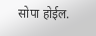सोपा होईल.